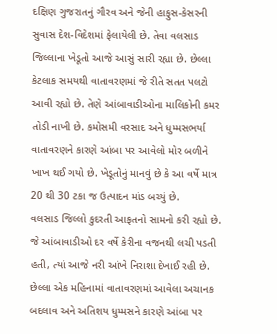દક્ષિણ ગુજરાતનું ગૌરવ અને જેની હાફુસ-કેસરની સુવાસ દેશ-વિદેશમાં ફેલાયેલી છે. તેવા વલસાડ જિલ્લાના ખેડૂતો આજે આસું સારી રહ્યા છે. છેલ્લા કેટલાક સમયથી વાતાવરણમાં જે રીતે સતત પલટો આવી રહ્યો છે. તેણે આંબાવાડીઓના માલિકોની કમર તોડી નાખી છે. કમોસમી વરસાદ અને ધુમ્મસભર્યા વાતાવરણને કારણે આંબા પર આવેલો મોર બળીને ખાખ થઈ ગયો છે. ખેડૂતોનું માનવું છે કે આ વર્ષે માત્ર 20 થી 30 ટકા જ ઉત્પાદન માંડ બચ્યું છે.
વલસાડ જિલ્લો કુદરતી આફતનો સામનો કરી રહ્યો છે. જે આંબાવાડીઓ દર વર્ષે કેરીના વજનથી લચી પડતી હતી, ત્યાં આજે નરી આંખે નિરાશા દેખાઈ રહી છે. છેલ્લા એક મહિનામાં વાતાવરણમાં આવેલા અચાનક બદલાવ અને અતિશય ધુમ્મસને કારણે આંબા પર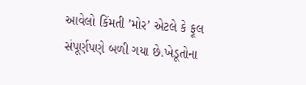આવેલો કિંમતી ’મોર’ એટલે કે ફૂલ સંપૂર્ણપણે બળી ગયા છે.ખેડૂતોના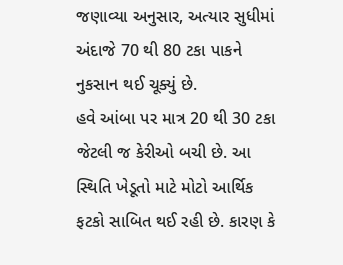જણાવ્યા અનુસાર, અત્યાર સુધીમાં અંદાજે 70 થી 80 ટકા પાકને નુકસાન થઈ ચૂક્યું છે.
હવે આંબા પર માત્ર 20 થી 30 ટકા જેટલી જ કેરીઓ બચી છે. આ સ્થિતિ ખેડૂતો માટે મોટો આર્થિક ફટકો સાબિત થઈ રહી છે. કારણ કે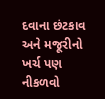દવાના છંટકાવ અને મજૂરીનો ખર્ચ પણ નીકળવો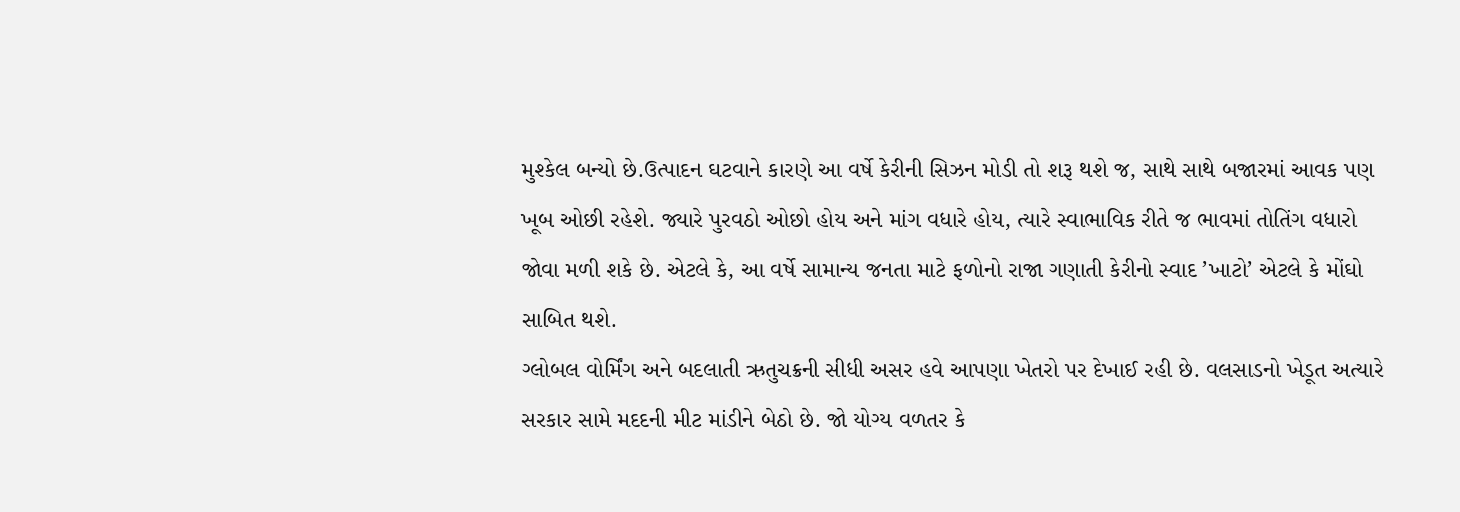મુશ્કેલ બન્યો છે.ઉત્પાદન ઘટવાને કારણે આ વર્ષે કેરીની સિઝન મોડી તો શરૂ થશે જ, સાથે સાથે બજારમાં આવક પણ ખૂબ ઓછી રહેશે. જ્યારે પુરવઠો ઓછો હોય અને માંગ વધારે હોય, ત્યારે સ્વાભાવિક રીતે જ ભાવમાં તોતિંગ વધારો જોવા મળી શકે છે. એટલે કે, આ વર્ષે સામાન્ય જનતા માટે ફળોનો રાજા ગણાતી કેરીનો સ્વાદ ’ખાટો’ એટલે કે મોંઘો સાબિત થશે.
ગ્લોબલ વોર્મિંગ અને બદલાતી ઋતુચક્રની સીધી અસર હવે આપણા ખેતરો પર દેખાઈ રહી છે. વલસાડનો ખેડૂત અત્યારે સરકાર સામે મદદની મીટ માંડીને બેઠો છે. જો યોગ્ય વળતર કે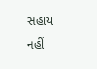સહાય નહીં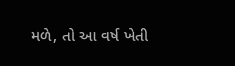મળે, તો આ વર્ષ ખેતી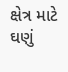ક્ષેત્ર માટે ઘણું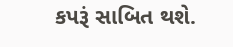કપરૂં સાબિત થશે.